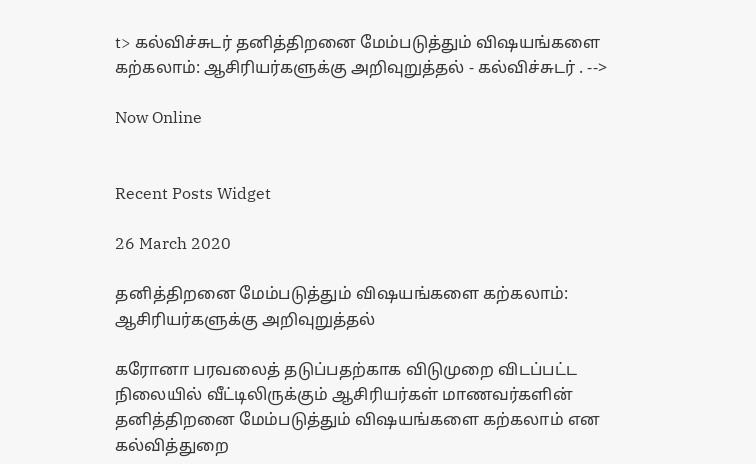t> கல்விச்சுடர் தனித்திறனை மேம்படுத்தும் விஷயங்களை கற்கலாம்: ஆசிரியர்களுக்கு அறிவுறுத்தல் - கல்விச்சுடர் . -->

Now Online


Recent Posts Widget

26 March 2020

தனித்திறனை மேம்படுத்தும் விஷயங்களை கற்கலாம்: ஆசிரியர்களுக்கு அறிவுறுத்தல்

கரோனா பரவலைத் தடுப்பதற்காக விடுமுறை விடப்பட்ட நிலையில் வீட்டிலிருக்கும் ஆசிரியர்கள் மாணவர்களின் தனித்திறனை மேம்படுத்தும் விஷயங்களை கற்கலாம் என கல்வித்துறை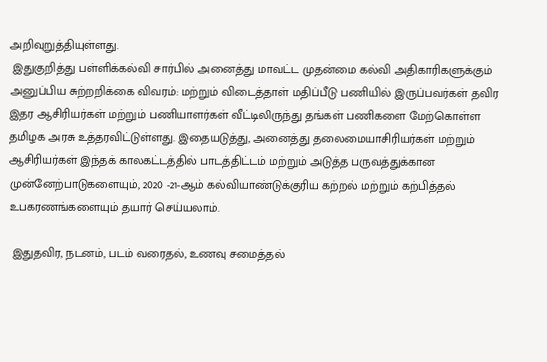அறிவுறுத்தியுள்ளது.
 இதுகுறித்து பள்ளிக்கல்வி சார்பில் அனைத்து மாவட்ட முதன்மை கல்வி அதிகாரிகளுக்கும் அனுப்பிய சுற்றறிக்கை விவரம்: மற்றும் விடைத்தாள் மதிப்பீடு பணியில் இருப்பவர்கள் தவிர இதர ஆசிரியர்கள் மற்றும் பணியாளர்கள் வீட்டிலிருந்து தங்கள் பணிகளை மேற்கொள்ள தமிழக அரசு உத்தரவிட்டுள்ளது. இதையடுத்து, அனைத்து தலைமையாசிரியர்கள் மற்றும் ஆசிரியர்கள் இந்தக் காலகட்டத்தில் பாடத்திட்டம் மற்றும் அடுத்த பருவத்துக்கான முன்னேற்பாடுகளையும், 2020 -21-ஆம் கல்வியாண்டுக்குரிய கற்றல் மற்றும் கற்பித்தல் உபகரணங்களையும் தயார் செய்யலாம்.

 இதுதவிர, நடனம், படம் வரைதல், உணவு சமைத்தல்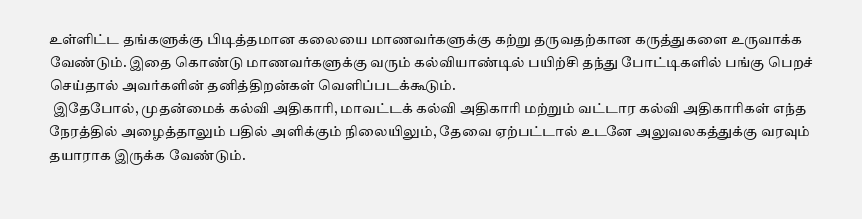உள்ளிட்ட தங்களுக்கு பிடித்தமான கலையை மாணவர்களுக்கு கற்று தருவதற்கான கருத்துகளை உருவாக்க வேண்டும். இதை கொண்டு மாணவர்களுக்கு வரும் கல்வியாண்டில் பயிற்சி தந்து போட்டிகளில் பங்கு பெறச் செய்தால் அவர்களின் தனித்திறன்கள் வெளிப்படக்கூடும்.
 இதேபோல், முதன்மைக் கல்வி அதிகாரி, மாவட்டக் கல்வி அதிகாரி மற்றும் வட்டார கல்வி அதிகாரிகள் எந்த நேரத்தில் அழைத்தாலும் பதில் அளிக்கும் நிலையிலும், தேவை ஏற்பட்டால் உடனே அலுவலகத்துக்கு வரவும் தயாராக இருக்க வேண்டும்.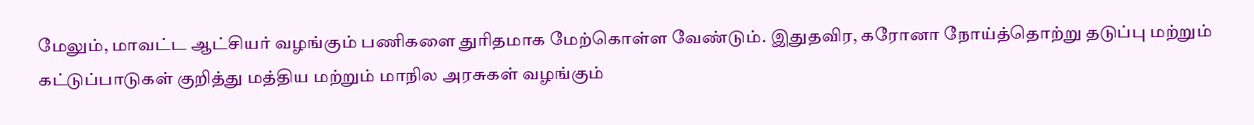மேலும், மாவட்ட ஆட்சியர் வழங்கும் பணிகளை துரிதமாக மேற்கொள்ள வேண்டும். இதுதவிர, கரோனா நோய்த்தொற்று தடுப்பு மற்றும் கட்டுப்பாடுகள் குறித்து மத்திய மற்றும் மாநில அரசுகள் வழங்கும்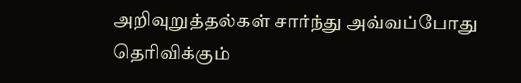அறிவுறுத்தல்கள் சார்ந்து அவ்வப்போது தெரிவிக்கும்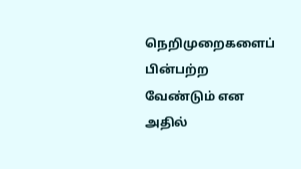நெறிமுறைகளைப் பின்பற்ற வேண்டும் என அதில்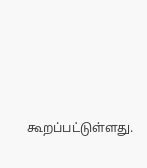கூறப்பட்டுள்ளது.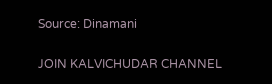Source: Dinamani

JOIN KALVICHUDAR CHANNEL